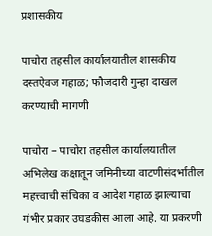प्रशासकीय

पाचोरा तहसील कार्यालयातील शासकीय दस्तऐवज गहाळ; फौजदारी गुन्हा दाखल करण्याची मागणी

पाचोरा – पाचोरा तहसील कार्यालयातील अभिलेख कक्षातून जमिनीच्या वाटणीसंदर्भातील महत्त्वाची संचिका व आदेश गहाळ झाल्याचा गंभीर प्रकार उघडकीस आला आहे. या प्रकरणी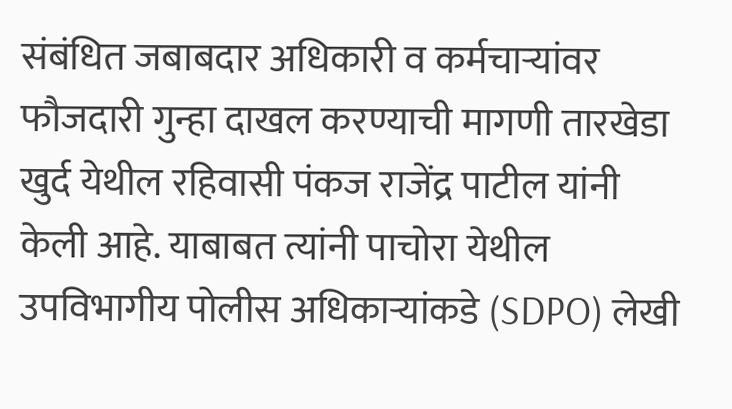संबंधित जबाबदार अधिकारी व कर्मचाऱ्यांवर फौजदारी गुन्हा दाखल करण्याची मागणी तारखेडा खुर्द येथील रहिवासी पंकज राजेंद्र पाटील यांनी केली आहे. याबाबत त्यांनी पाचोरा येथील उपविभागीय पोलीस अधिकाऱ्यांकडे (SDPO) लेखी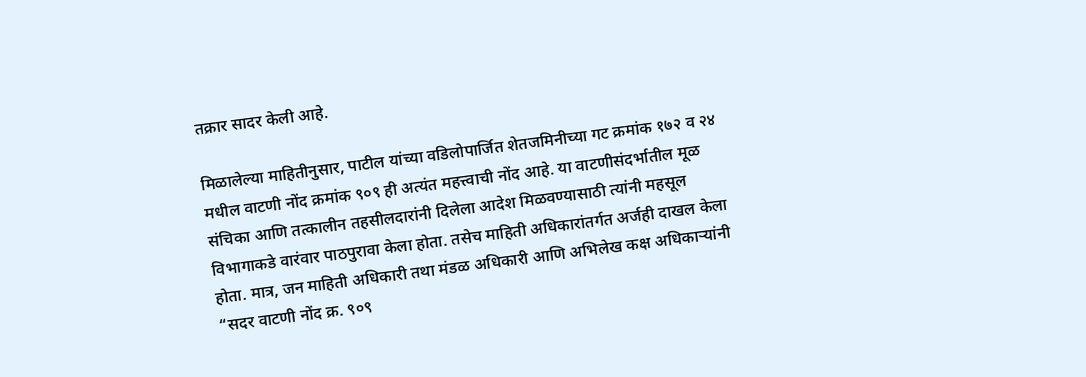तक्रार सादर केली आहे.

मिळालेल्या माहितीनुसार, पाटील यांच्या वडिलोपार्जित शेतजमिनीच्या गट क्रमांक १७२ व २४ मधील वाटणी नोंद क्रमांक ९०९ ही अत्यंत महत्त्वाची नोंद आहे. या वाटणीसंदर्भातील मूळ संचिका आणि तत्कालीन तहसीलदारांनी दिलेला आदेश मिळवण्यासाठी त्यांनी महसूल विभागाकडे वारंवार पाठपुरावा केला होता. तसेच माहिती अधिकारांतर्गत अर्जही दाखल केला होता. मात्र, जन माहिती अधिकारी तथा मंडळ अधिकारी आणि अभिलेख कक्ष अधिकाऱ्यांनी “सदर वाटणी नोंद क्र. ९०९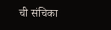ची संचिका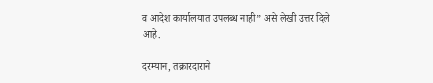व आदेश कार्यालयात उपलब्ध नाही” असे लेखी उत्तर दिले आहे.

दरम्यान, तक्रारदाराने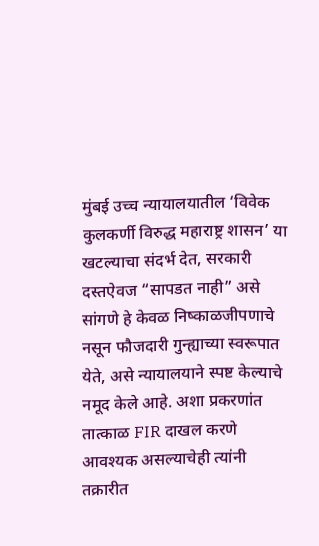मुंबई उच्च न्यायालयातील ‘विवेक कुलकर्णी विरुद्ध महाराष्ट्र शासन’ या खटल्याचा संदर्भ देत, सरकारी दस्तऐवज “सापडत नाही” असे सांगणे हे केवळ निष्काळजीपणाचे नसून फौजदारी गुन्ह्याच्या स्वरूपात येते, असे न्यायालयाने स्पष्ट केल्याचे नमूद केले आहे. अशा प्रकरणांत तात्काळ FIR दाखल करणे आवश्यक असल्याचेही त्यांनी तक्रारीत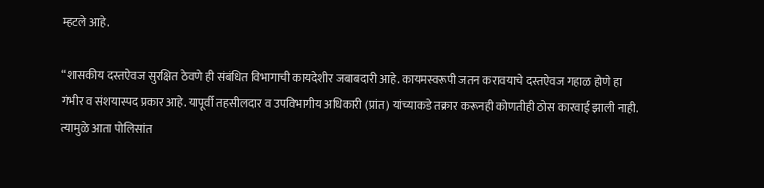म्हटले आहे.

“शासकीय दस्तऐवज सुरक्षित ठेवणे ही संबंधित विभागाची कायदेशीर जबाबदारी आहे. कायमस्वरूपी जतन करावयाचे दस्तऐवज गहाळ होणे हा गंभीर व संशयास्पद प्रकार आहे. यापूर्वी तहसीलदार व उपविभागीय अधिकारी (प्रांत) यांच्याकडे तक्रार करूनही कोणतीही ठोस कारवाई झाली नाही. त्यामुळे आता पोलिसांत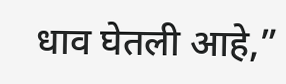धाव घेतली आहे,”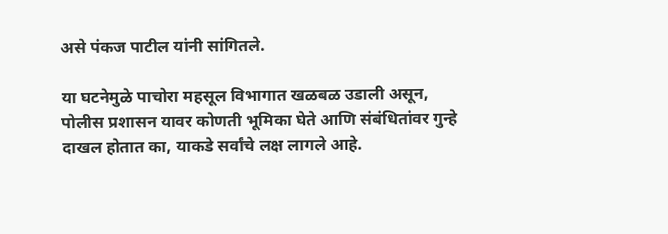असे पंकज पाटील यांनी सांगितले.

या घटनेमुळे पाचोरा महसूल विभागात खळबळ उडाली असून, पोलीस प्रशासन यावर कोणती भूमिका घेते आणि संबंधितांवर गुन्हे दाखल होतात का, याकडे सर्वांचे लक्ष लागले आहे.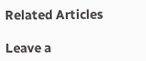Related Articles

Leave a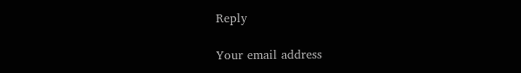Reply

Your email address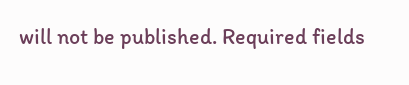will not be published. Required fields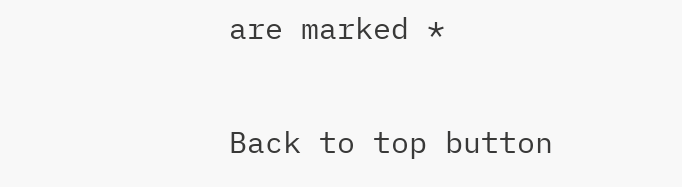are marked *

Back to top button